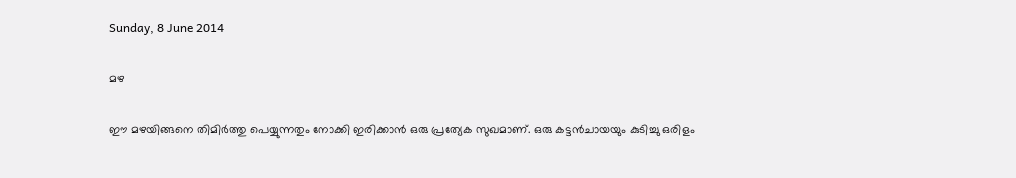Sunday, 8 June 2014

മഴ

ഈ മഴയിങ്ങനെ തിമിർത്തു പെയ്യുന്നതും നോക്കി ഇരിക്കാൻ ഒരു പ്രത്യേക സുഖമാണ്. ഒരു കട്ടൻചായയും കുടിച്ചു ഒരിളം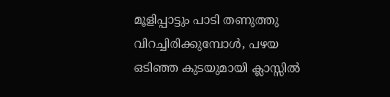മൂളിപ്പാട്ടും പാടി തണുത്തു വിറച്ചിരിക്കുമ്പോൾ, പഴയ ഒടിഞ്ഞ കുടയുമായി ക്ലാസ്സിൽ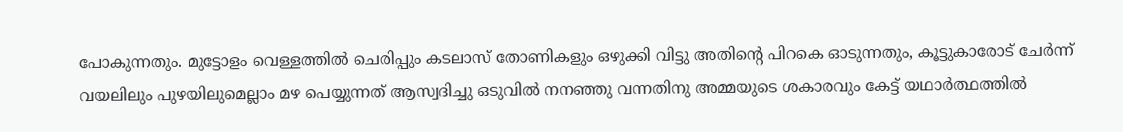പോകുന്നതും. മുട്ടോളം വെള്ളത്തിൽ ചെരിപ്പും കടലാസ് തോണികളും ഒഴുക്കി വിട്ടു അതിന്റെ പിറകെ ഓടുന്നതും, കൂട്ടുകാരോട് ചേർന്ന് വയലിലും പുഴയിലുമെല്ലാം മഴ പെയ്യുന്നത് ആസ്വദിച്ചു ഒടുവിൽ നനഞ്ഞു വന്നതിനു അമ്മയുടെ ശകാരവും കേട്ട് യഥാർത്ഥത്തിൽ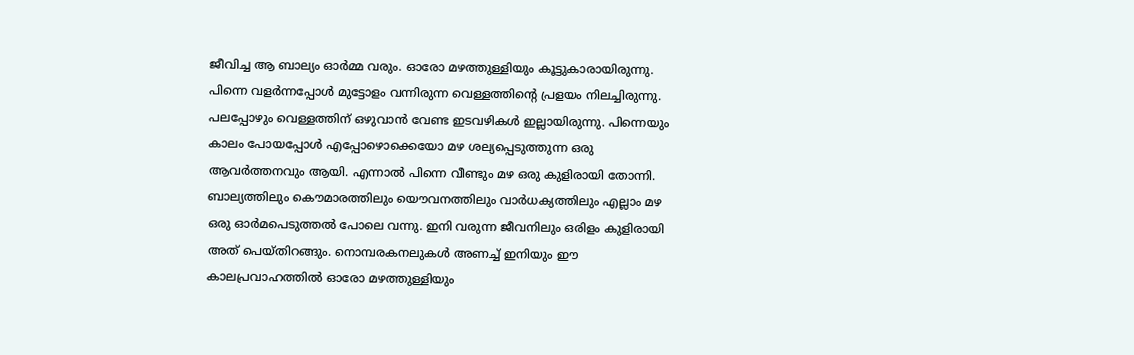ജീവിച്ച ആ ബാല്യം ഓർമ്മ വരും. ഓരോ മഴത്തുള്ളിയും കൂട്ടുകാരായിരുന്നു. പിന്നെ വളർന്നപ്പോൾ മുട്ടോളം വന്നിരുന്ന വെള്ളത്തിന്റെ പ്രളയം നിലച്ചിരുന്നു. പലപ്പോഴും വെള്ളത്തിന്‌ ഒഴുവാൻ വേണ്ട ഇടവഴികൾ ഇല്ലായിരുന്നു. പിന്നെയും കാലം പോയപ്പോൾ എപ്പോഴൊക്കെയോ മഴ ശല്യപ്പെടുത്തുന്ന ഒരു ആവർത്തനവും ആയി. എന്നാൽ പിന്നെ വീണ്ടും മഴ ഒരു കുളിരായി തോന്നി. ബാല്യത്തിലും കൌമാരത്തിലും യൌവനത്തിലും വാർധക്യത്തിലും എല്ലാം മഴ ഒരു ഓർമപെടുത്തൽ പോലെ വന്നു. ഇനി വരുന്ന ജീവനിലും ഒരിളം കുളിരായി അത് പെയ്തിറങ്ങും. നൊമ്പരകനലുകൾ അണച്ച് ഇനിയും ഈ കാലപ്രവാഹത്തിൽ ഓരോ മഴത്തുള്ളിയും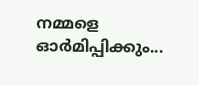നമ്മളെ ഓർമിപ്പിക്കും...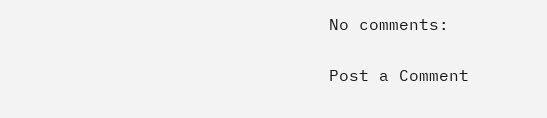No comments:

Post a Comment